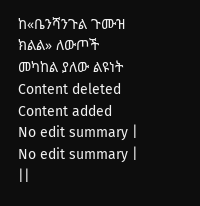ከ«ቤንሻንጉል ጉሙዝ ክልል» ለውጦች መካከል ያለው ልዩነት
Content deleted Content added
No edit summary |
No edit summary |
||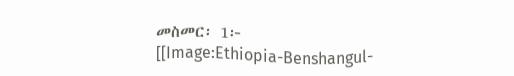መስመር፡ 1፦
[[Image:Ethiopia-Benshangul-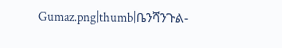Gumaz.png|thumb|ቤንሻንጉል-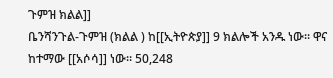ጉምዝ ክልል]]
ቤንሻንጉል-ጉምዝ (ክልል ) ከ[[ኢትዮጵያ]] 9 ክልሎች አንዱ ነው። ዋና ከተማው [[አሶሳ]] ነው። 50,248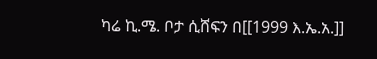ካሬ ኪ.ሜ. ቦታ ሲሸፍን በ[[1999 እ.ኤ.አ.]]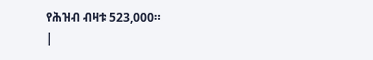የሕዝብ ብዛቱ 523,000።
|